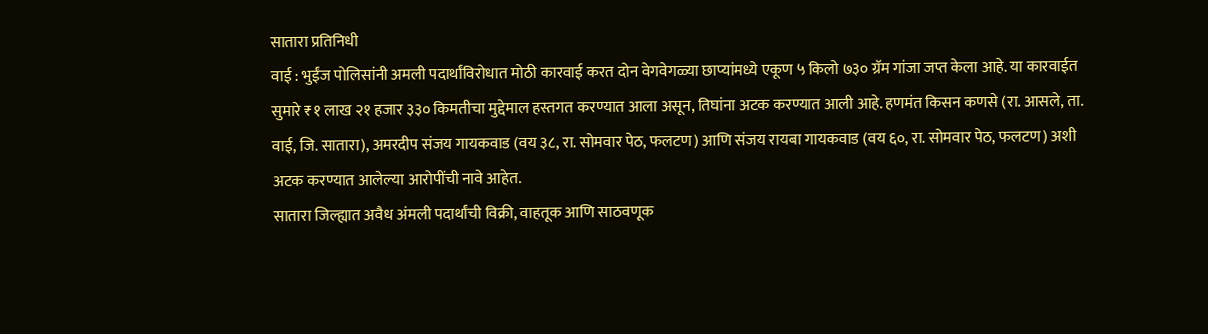सातारा प्रतिनिधी
वाई : भुईंज पोलिसांनी अमली पदार्थांविरोधात मोठी कारवाई करत दोन वेगवेगळ्या छाप्यांमध्ये एकूण ५ किलो ७३० ग्रॅम गांजा जप्त केला आहे. या कारवाईत सुमारे ₹१ लाख २१ हजार ३३० किमतीचा मुद्देमाल हस्तगत करण्यात आला असून, तिघांना अटक करण्यात आली आहे. हणमंत किसन कणसे (रा. आसले, ता. वाई, जि. सातारा), अमरदीप संजय गायकवाड (वय ३८, रा. सोमवार पेठ, फलटण) आणि संजय रायबा गायकवाड (वय ६०, रा. सोमवार पेठ, फलटण) अशी अटक करण्यात आलेल्या आरोपींची नावे आहेत.
सातारा जिल्ह्यात अवैध अंमली पदार्थांची विक्री, वाहतूक आणि साठवणूक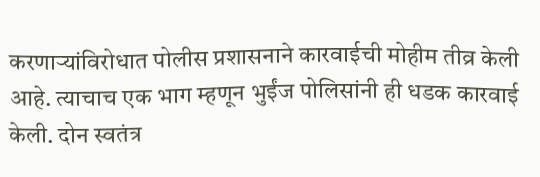करणाऱ्यांविरोधात पोलीस प्रशासनाने कारवाईची मोहीम तीव्र केली आहे. त्याचाच एक भाग म्हणून भुईंज पोलिसांनी ही धडक कारवाई केली. दोन स्वतंत्र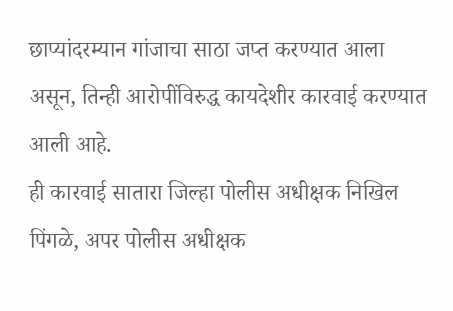छाप्यांदरम्यान गांजाचा साठा जप्त करण्यात आला असून, तिन्ही आरोपींविरुद्ध कायदेशीर कारवाई करण्यात आली आहे.
ही कारवाई सातारा जिल्हा पोलीस अधीक्षक निखिल पिंगळे, अपर पोलीस अधीक्षक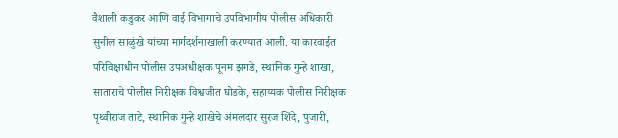वैशाली कडुकर आणि वाई विभागाचे उपविभागीय पोलीस अधिकारी सुनील साळुंखे यांच्या मार्गदर्शनाखाली करण्यात आली. या कारवाईत परिविक्षाधीन पोलीस उपअधीक्षक पूनम झगडे, स्थानिक गुन्हे शाखा, साताराचे पोलीस निरीक्षक विश्वजीत घोडके, सहाय्यक पोलीस निरीक्षक पृथ्वीराज ताटे, स्थानिक गुन्हे शाखेचे अंमलदार सुरज शिंदे, पुजारी,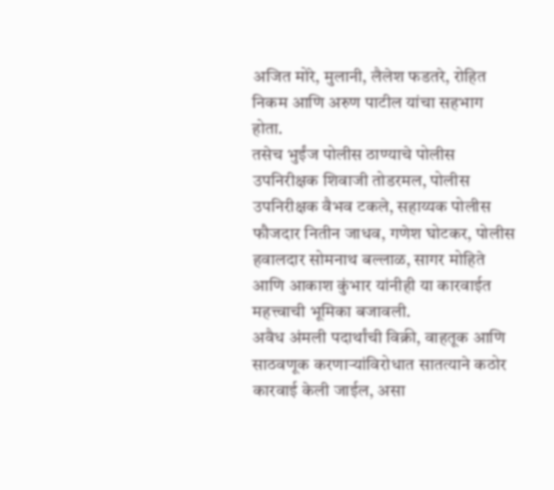अजित मोरे, मुलानी, लैलेश फडतरे, रोहित निकम आणि अरुण पाटील यांचा सहभाग होता.
तसेच भुईंज पोलीस ठाण्याचे पोलीस उपनिरीक्षक शिवाजी तोडरमल, पोलीस उपनिरीक्षक वैभव टकले, सहाय्यक पोलीस फौजदार नितीन जाधव, गणेश घोटकर, पोलीस हवालदार सोमनाथ बल्लाळ, सागर मोहिते आणि आकाश कुंभार यांनीही या कारवाईत महत्त्वाची भूमिका बजावली.
अवैध अंमली पदार्थांची विक्री, वाहतूक आणि साठवणूक करणाऱ्यांविरोधात सातत्याने कठोर कारवाई केली जाईल, असा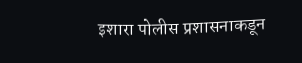इशारा पोलीस प्रशासनाकडून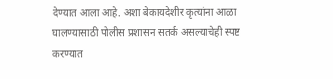देण्यात आला आहे. अशा बेकायदेशीर कृत्यांना आळा घालण्यासाठी पोलीस प्रशासन सतर्क असल्याचेही स्पष्ट करण्यात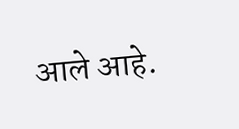आले आहे.